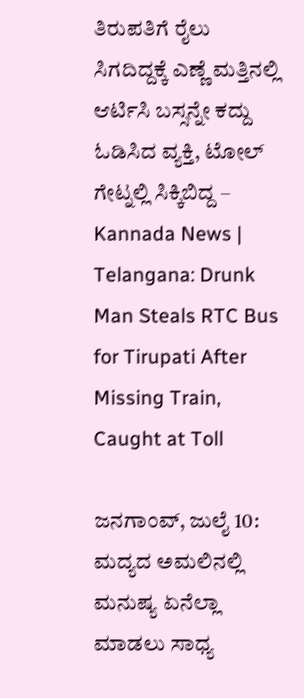ತಿರುಪತಿಗೆ ರೈಲು ಸಿಗದಿದ್ದಕ್ಕೆ ಎಣ್ಣೆ ಮತ್ತಿನಲ್ಲಿ ಆರ್ಟಿಸಿ ಬಸ್ಸನ್ನೇ ಕದ್ದು ಓಡಿಸಿದ ವ್ಯಕ್ತಿ, ಟೋಲ್ ಗೇಟ್ನಲ್ಲಿ ಸಿಕ್ಕಿಬಿದ್ದ – Kannada News | Telangana: Drunk Man Steals RTC Bus for Tirupati After Missing Train, Caught at Toll

ಜನಗಾಂವ್, ಜುಲೈ 10: ಮದ್ಯದ ಅಮಲಿನಲ್ಲಿ ಮನುಷ್ಯ ಏನೆಲ್ಲಾ ಮಾಡಲು ಸಾಧ್ಯ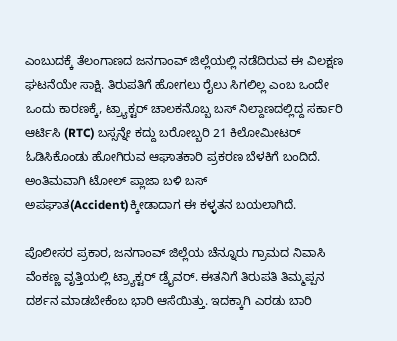ಎಂಬುದಕ್ಕೆ ತೆಲಂಗಾಣದ ಜನಗಾಂವ್ ಜಿಲ್ಲೆಯಲ್ಲಿ ನಡೆದಿರುವ ಈ ವಿಲಕ್ಷಣ ಘಟನೆಯೇ ಸಾಕ್ಷಿ. ತಿರುಪತಿಗೆ ಹೋಗಲು ರೈಲು ಸಿಗಲಿಲ್ಲ ಎಂಬ ಒಂದೇ ಒಂದು ಕಾರಣಕ್ಕೆ, ಟ್ರ್ಯಾಕ್ಟರ್ ಚಾಲಕನೊಬ್ಬ ಬಸ್ ನಿಲ್ದಾಣದಲ್ಲಿದ್ದ ಸರ್ಕಾರಿ ಆರ್ಟಿಸಿ (RTC) ಬಸ್ಸನ್ನೇ ಕದ್ದು ಬರೋಬ್ಬರಿ 21 ಕಿಲೋಮೀಟರ್ ಓಡಿಸಿಕೊಂಡು ಹೋಗಿರುವ ಆಘಾತಕಾರಿ ಪ್ರಕರಣ ಬೆಳಕಿಗೆ ಬಂದಿದೆ. ಅಂತಿಮವಾಗಿ ಟೋಲ್ ಪ್ಲಾಜಾ ಬಳಿ ಬಸ್ ಅಪಘಾತ(Accident)ಕ್ಕೀಡಾದಾಗ ಈ ಕಳ್ಳತನ ಬಯಲಾಗಿದೆ.

ಪೊಲೀಸರ ಪ್ರಕಾರ, ಜನಗಾಂವ್ ಜಿಲ್ಲೆಯ ಚೆನ್ನೂರು ಗ್ರಾಮದ ನಿವಾಸಿ ವೆಂಕಣ್ಣ ವೃತ್ತಿಯಲ್ಲಿ ಟ್ರ್ಯಾಕ್ಟರ್ ಡ್ರೈವರ್. ಈತನಿಗೆ ತಿರುಪತಿ ತಿಮ್ಮಪ್ಪನ ದರ್ಶನ ಮಾಡಬೇಕೆಂಬ ಭಾರಿ ಆಸೆಯಿತ್ತು. ಇದಕ್ಕಾಗಿ ಎರಡು ಬಾರಿ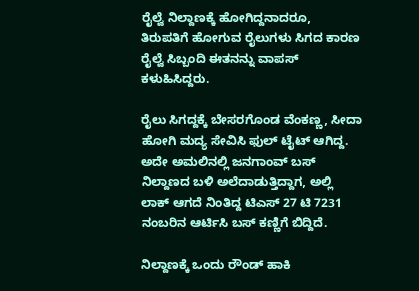ರೈಲ್ವೆ ನಿಲ್ದಾಣಕ್ಕೆ ಹೋಗಿದ್ದನಾದರೂ, ತಿರುಪತಿಗೆ ಹೋಗುವ ರೈಲುಗಳು ಸಿಗದ ಕಾರಣ ರೈಲ್ವೆ ಸಿಬ್ಬಂದಿ ಈತನನ್ನು ವಾಪಸ್ ಕಳುಹಿಸಿದ್ದರು.

ರೈಲು ಸಿಗದ್ದಕ್ಕೆ ಬೇಸರಗೊಂಡ ವೆಂಕಣ್ಣ, ಸೀದಾ ಹೋಗಿ ಮದ್ಯ ಸೇವಿಸಿ ಫುಲ್ ಟೈಟ್ ಆಗಿದ್ದ. ಅದೇ ಅಮಲಿನಲ್ಲಿ ಜನಗಾಂವ್ ಬಸ್ ನಿಲ್ದಾಣದ ಬಳಿ ಅಲೆದಾಡುತ್ತಿದ್ದಾಗ, ಅಲ್ಲಿ ಲಾಕ್ ಆಗದೆ ನಿಂತಿದ್ದ ಟಿಎಸ್ 27 ಟಿ 7231 ನಂಬರಿನ ಆರ್ಟಿಸಿ ಬಸ್ ಕಣ್ಣಿಗೆ ಬಿದ್ದಿದೆ.

ನಿಲ್ದಾಣಕ್ಕೆ ಒಂದು ರೌಂಡ್ ಹಾಕಿ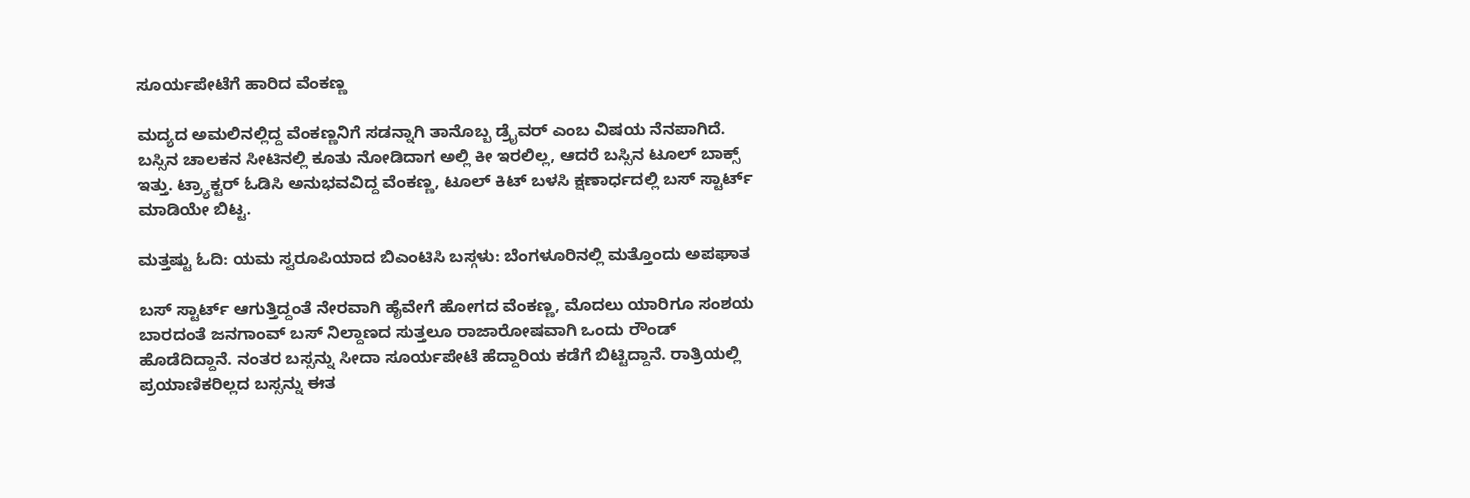ಸೂರ್ಯಪೇಟೆಗೆ ಹಾರಿದ ವೆಂಕಣ್ಣ

ಮದ್ಯದ ಅಮಲಿನಲ್ಲಿದ್ದ ವೆಂಕಣ್ಣನಿಗೆ ಸಡನ್ನಾಗಿ ತಾನೊಬ್ಬ ಡ್ರೈವರ್ ಎಂಬ ವಿಷಯ ನೆನಪಾಗಿದೆ. ಬಸ್ಸಿನ ಚಾಲಕನ ಸೀಟಿನಲ್ಲಿ ಕೂತು ನೋಡಿದಾಗ ಅಲ್ಲಿ ಕೀ ಇರಲಿಲ್ಲ, ಆದರೆ ಬಸ್ಸಿನ ಟೂಲ್ ಬಾಕ್ಸ್ ಇತ್ತು. ಟ್ರ್ಯಾಕ್ಟರ್ ಓಡಿಸಿ ಅನುಭವವಿದ್ದ ವೆಂಕಣ್ಣ, ಟೂಲ್ ಕಿಟ್ ಬಳಸಿ ಕ್ಷಣಾರ್ಧದಲ್ಲಿ ಬಸ್ ಸ್ಟಾರ್ಟ್ ಮಾಡಿಯೇ ಬಿಟ್ಟ.

ಮತ್ತಷ್ಟು ಓದಿ: ಯಮ ಸ್ವರೂಪಿಯಾದ ಬಿಎಂಟಿಸಿ ಬಸ್ಗಳು: ಬೆಂಗಳೂರಿನಲ್ಲಿ ಮತ್ತೊಂದು ಅಪಘಾತ

ಬಸ್ ಸ್ಟಾರ್ಟ್ ಆಗುತ್ತಿದ್ದಂತೆ ನೇರವಾಗಿ ಹೈವೇಗೆ ಹೋಗದ ವೆಂಕಣ್ಣ, ಮೊದಲು ಯಾರಿಗೂ ಸಂಶಯ ಬಾರದಂತೆ ಜನಗಾಂವ್ ಬಸ್ ನಿಲ್ದಾಣದ ಸುತ್ತಲೂ ರಾಜಾರೋಷವಾಗಿ ಒಂದು ರೌಂಡ್ ಹೊಡೆದಿದ್ದಾನೆ. ನಂತರ ಬಸ್ಸನ್ನು ಸೀದಾ ಸೂರ್ಯಪೇಟೆ ಹೆದ್ದಾರಿಯ ಕಡೆಗೆ ಬಿಟ್ಟಿದ್ದಾನೆ. ರಾತ್ರಿಯಲ್ಲಿ ಪ್ರಯಾಣಿಕರಿಲ್ಲದ ಬಸ್ಸನ್ನು ಈತ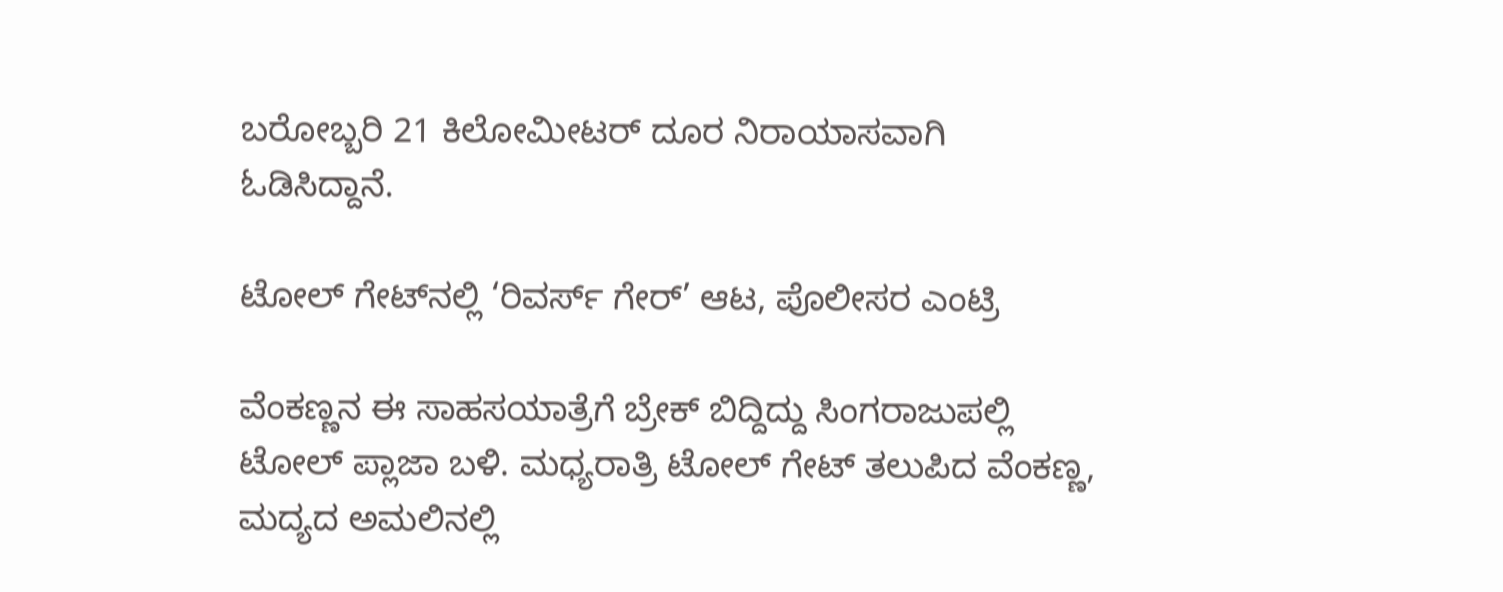ಬರೋಬ್ಬರಿ 21 ಕಿಲೋಮೀಟರ್ ದೂರ ನಿರಾಯಾಸವಾಗಿ ಓಡಿಸಿದ್ದಾನೆ.

ಟೋಲ್ ಗೇಟ್‌ನಲ್ಲಿ ‘ರಿವರ್ಸ್ ಗೇರ್’ ಆಟ, ಪೊಲೀಸರ ಎಂಟ್ರಿ

ವೆಂಕಣ್ಣನ ಈ ಸಾಹಸಯಾತ್ರೆಗೆ ಬ್ರೇಕ್ ಬಿದ್ದಿದ್ದು ಸಿಂಗರಾಜುಪಲ್ಲಿ ಟೋಲ್ ಪ್ಲಾಜಾ ಬಳಿ. ಮಧ್ಯರಾತ್ರಿ ಟೋಲ್ ಗೇಟ್ ತಲುಪಿದ ವೆಂಕಣ್ಣ, ಮದ್ಯದ ಅಮಲಿನಲ್ಲಿ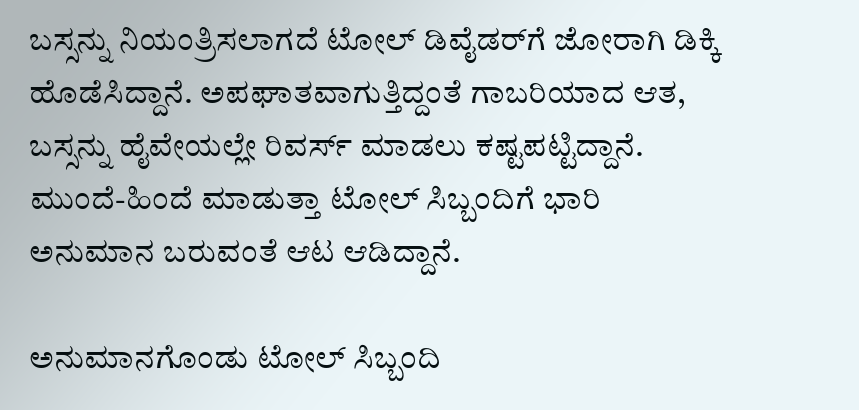ಬಸ್ಸನ್ನು ನಿಯಂತ್ರಿಸಲಾಗದೆ ಟೋಲ್ ಡಿವೈಡರ್‌ಗೆ ಜೋರಾಗಿ ಡಿಕ್ಕಿ ಹೊಡೆಸಿದ್ದಾನೆ. ಅಪಘಾತವಾಗುತ್ತಿದ್ದಂತೆ ಗಾಬರಿಯಾದ ಆತ, ಬಸ್ಸನ್ನು ಹೈವೇಯಲ್ಲೇ ರಿವರ್ಸ್ ಮಾಡಲು ಕಷ್ಟಪಟ್ಟಿದ್ದಾನೆ. ಮುಂದೆ-ಹಿಂದೆ ಮಾಡುತ್ತಾ ಟೋಲ್ ಸಿಬ್ಬಂದಿಗೆ ಭಾರಿ ಅನುಮಾನ ಬರುವಂತೆ ಆಟ ಆಡಿದ್ದಾನೆ.

ಅನುಮಾನಗೊಂಡು ಟೋಲ್ ಸಿಬ್ಬಂದಿ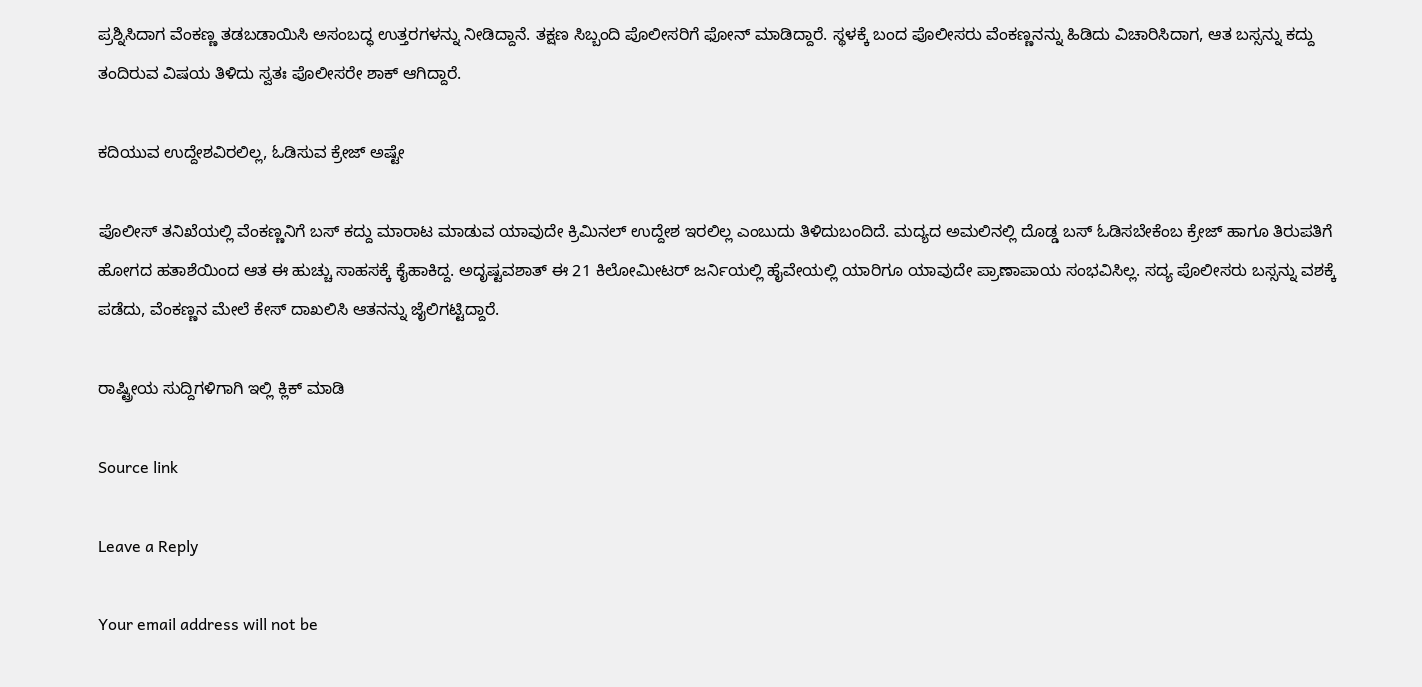ಪ್ರಶ್ನಿಸಿದಾಗ ವೆಂಕಣ್ಣ ತಡಬಡಾಯಿಸಿ ಅಸಂಬದ್ಧ ಉತ್ತರಗಳನ್ನು ನೀಡಿದ್ದಾನೆ. ತಕ್ಷಣ ಸಿಬ್ಬಂದಿ ಪೊಲೀಸರಿಗೆ ಫೋನ್ ಮಾಡಿದ್ದಾರೆ. ಸ್ಥಳಕ್ಕೆ ಬಂದ ಪೊಲೀಸರು ವೆಂಕಣ್ಣನನ್ನು ಹಿಡಿದು ವಿಚಾರಿಸಿದಾಗ, ಆತ ಬಸ್ಸನ್ನು ಕದ್ದು ತಂದಿರುವ ವಿಷಯ ತಿಳಿದು ಸ್ವತಃ ಪೊಲೀಸರೇ ಶಾಕ್ ಆಗಿದ್ದಾರೆ.

ಕದಿಯುವ ಉದ್ದೇಶವಿರಲಿಲ್ಲ, ಓಡಿಸುವ ಕ್ರೇಜ್ ಅಷ್ಟೇ

ಪೊಲೀಸ್ ತನಿಖೆಯಲ್ಲಿ ವೆಂಕಣ್ಣನಿಗೆ ಬಸ್ ಕದ್ದು ಮಾರಾಟ ಮಾಡುವ ಯಾವುದೇ ಕ್ರಿಮಿನಲ್ ಉದ್ದೇಶ ಇರಲಿಲ್ಲ ಎಂಬುದು ತಿಳಿದುಬಂದಿದೆ. ಮದ್ಯದ ಅಮಲಿನಲ್ಲಿ ದೊಡ್ಡ ಬಸ್ ಓಡಿಸಬೇಕೆಂಬ ಕ್ರೇಜ್ ಹಾಗೂ ತಿರುಪತಿಗೆ ಹೋಗದ ಹತಾಶೆಯಿಂದ ಆತ ಈ ಹುಚ್ಚು ಸಾಹಸಕ್ಕೆ ಕೈಹಾಕಿದ್ದ. ಅದೃಷ್ಟವಶಾತ್ ಈ 21 ಕಿಲೋಮೀಟರ್ ಜರ್ನಿಯಲ್ಲಿ ಹೈವೇಯಲ್ಲಿ ಯಾರಿಗೂ ಯಾವುದೇ ಪ್ರಾಣಾಪಾಯ ಸಂಭವಿಸಿಲ್ಲ. ಸದ್ಯ ಪೊಲೀಸರು ಬಸ್ಸನ್ನು ವಶಕ್ಕೆ ಪಡೆದು, ವೆಂಕಣ್ಣನ ಮೇಲೆ ಕೇಸ್ ದಾಖಲಿಸಿ ಆತನನ್ನು ಜೈಲಿಗಟ್ಟಿದ್ದಾರೆ.

ರಾಷ್ಟ್ರೀಯ ಸುದ್ದಿಗಳಿಗಾಗಿ ಇಲ್ಲಿ ಕ್ಲಿಕ್ ಮಾಡಿ

Source link

Leave a Reply

Your email address will not be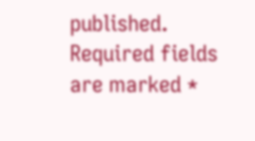published. Required fields are marked *